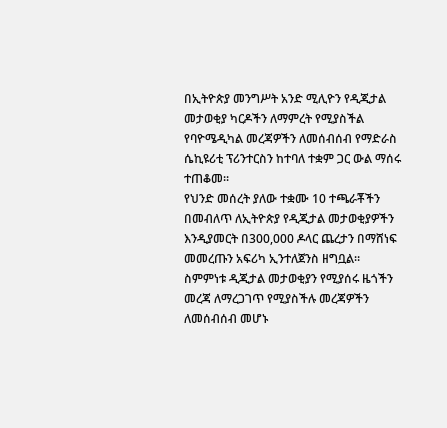በኢትዮጵያ መንግሥት አንድ ሚሊዮን የዲጂታል መታወቂያ ካርዶችን ለማምረት የሚያስችል የባዮሜዲካል መረጃዎችን ለመሰብሰብ የማድራስ ሴኪዩሪቲ ፕሪንተርስን ከተባለ ተቋም ጋር ውል ማሰሩ ተጠቆመ፡፡
የህንድ መሰረት ያለው ተቋሙ 10 ተጫራቾችን በመብለጥ ለኢትዮጵያ የዲጂታል መታወቂያዎችን እንዲያመርት በ300,000 ዶላር ጨረታን በማሸነፍ መመረጡን አፍሪካ ኢንተለጀንስ ዘግቧል።
ስምምነቱ ዲጂታል መታወቂያን የሚያሰሩ ዜጎችን መረጃ ለማረጋገጥ የሚያስችሉ መረጃዎችን ለመሰብሰብ መሆኑ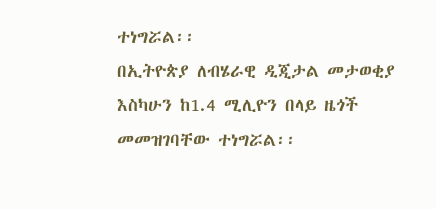ተነግሯል፡፡
በኢትዮጵያ ለብሄራዊ ዲጂታል መታወቂያ እስካሁን ከ1.4 ሚሊዮን በላይ ዜጎች መመዝገባቸው ተነግሯል፡፡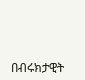በብሩክታዊት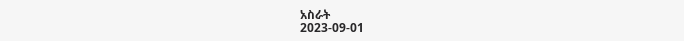አስራት
2023-09-01